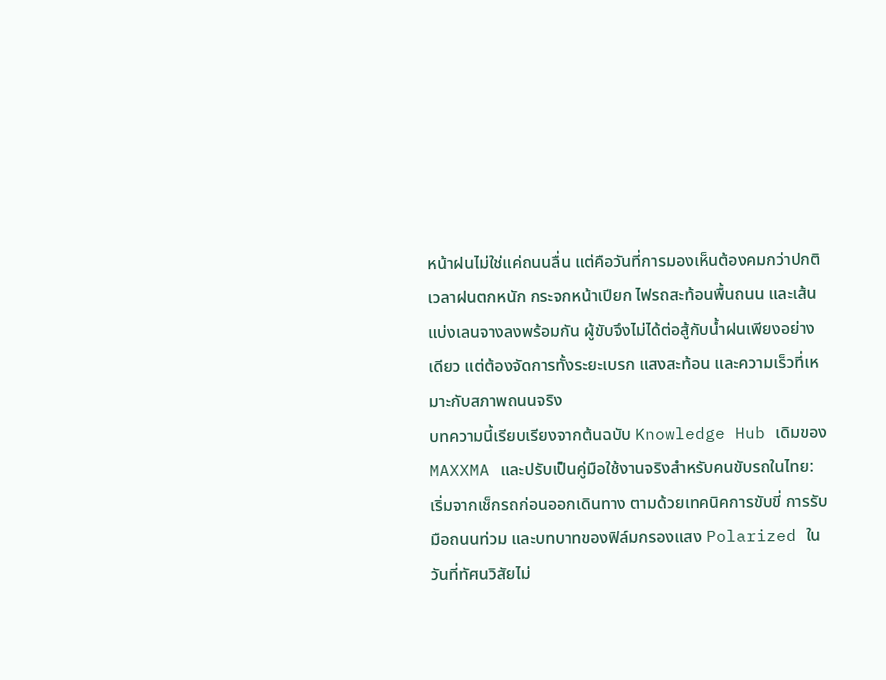หน้าฝนไม่ใช่แค่ถนนลื่น แต่คือวันที่การมองเห็นต้องคมกว่าปกติ
เวลาฝนตกหนัก กระจกหน้าเปียก ไฟรถสะท้อนพื้นถนน และเส้นแบ่งเลนจางลงพร้อมกัน ผู้ขับจึงไม่ได้ต่อสู้กับน้ำฝนเพียงอย่างเดียว แต่ต้องจัดการทั้งระยะเบรก แสงสะท้อน และความเร็วที่เหมาะกับสภาพถนนจริง
บทความนี้เรียบเรียงจากต้นฉบับ Knowledge Hub เดิมของ MAXXMA และปรับเป็นคู่มือใช้งานจริงสำหรับคนขับรถในไทย: เริ่มจากเช็กรถก่อนออกเดินทาง ตามด้วยเทคนิคการขับขี่ การรับมือถนนท่วม และบทบาทของฟิล์มกรองแสง Polarized ในวันที่ทัศนวิสัยไม่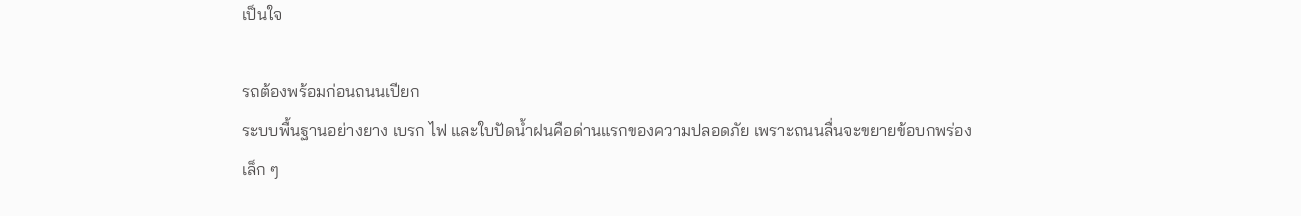เป็นใจ

รถต้องพร้อมก่อนถนนเปียก
ระบบพื้นฐานอย่างยาง เบรก ไฟ และใบปัดน้ำฝนคือด่านแรกของความปลอดภัย เพราะถนนลื่นจะขยายข้อบกพร่องเล็ก ๆ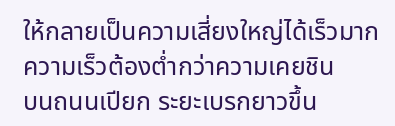ให้กลายเป็นความเสี่ยงใหญ่ได้เร็วมาก
ความเร็วต้องต่ำกว่าความเคยชิน
บนถนนเปียก ระยะเบรกยาวขึ้น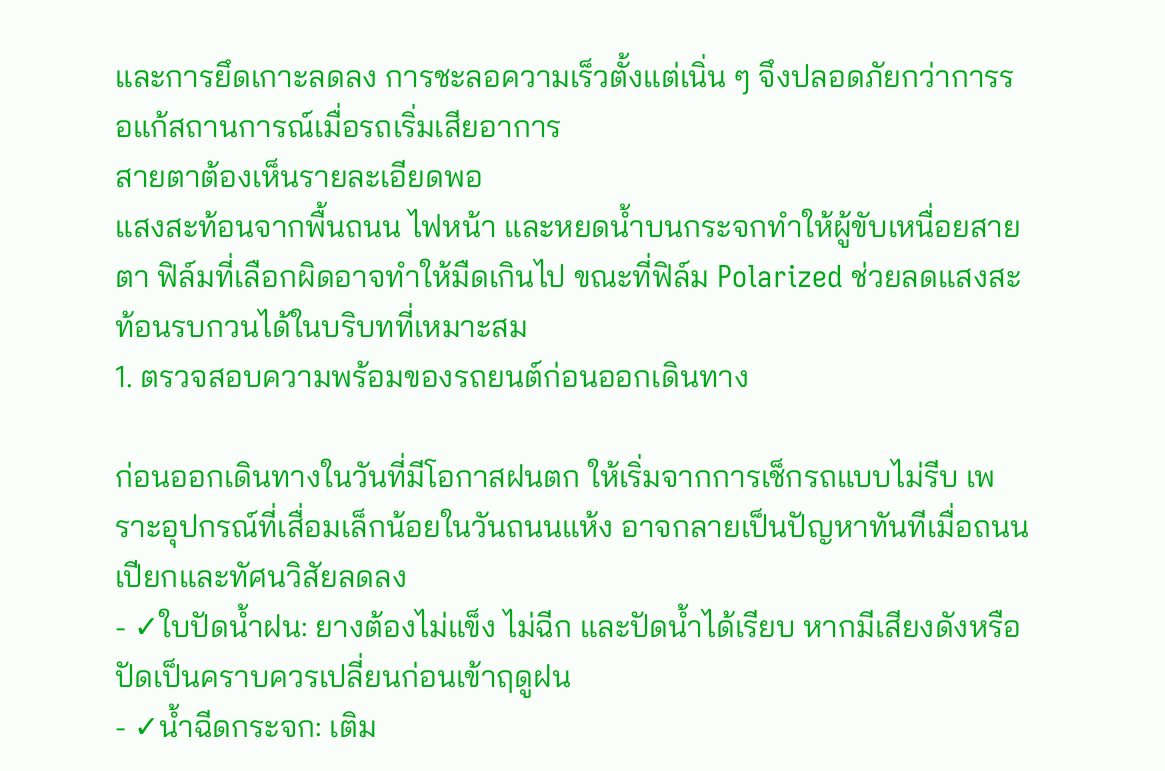และการยึดเกาะลดลง การชะลอความเร็วตั้งแต่เนิ่น ๆ จึงปลอดภัยกว่าการรอแก้สถานการณ์เมื่อรถเริ่มเสียอาการ
สายตาต้องเห็นรายละเอียดพอ
แสงสะท้อนจากพื้นถนน ไฟหน้า และหยดน้ำบนกระจกทำให้ผู้ขับเหนื่อยสายตา ฟิล์มที่เลือกผิดอาจทำให้มืดเกินไป ขณะที่ฟิล์ม Polarized ช่วยลดแสงสะท้อนรบกวนได้ในบริบทที่เหมาะสม
1. ตรวจสอบความพร้อมของรถยนต์ก่อนออกเดินทาง

ก่อนออกเดินทางในวันที่มีโอกาสฝนตก ให้เริ่มจากการเช็กรถแบบไม่รีบ เพราะอุปกรณ์ที่เสื่อมเล็กน้อยในวันถนนแห้ง อาจกลายเป็นปัญหาทันทีเมื่อถนนเปียกและทัศนวิสัยลดลง
- ✓ใบปัดน้ำฝน: ยางต้องไม่แข็ง ไม่ฉีก และปัดน้ำได้เรียบ หากมีเสียงดังหรือปัดเป็นคราบควรเปลี่ยนก่อนเข้าฤดูฝน
- ✓น้ำฉีดกระจก: เติม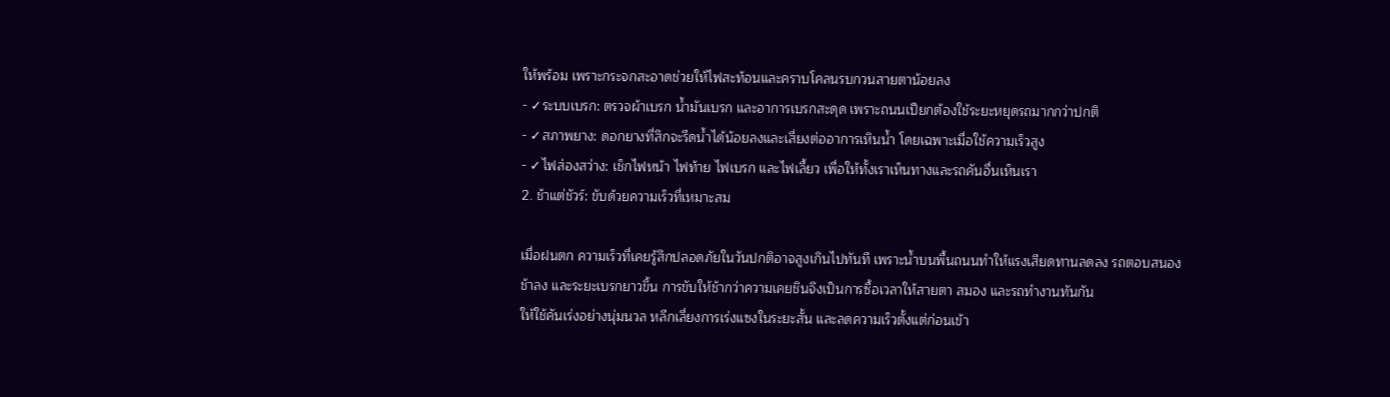ให้พร้อม เพราะกระจกสะอาดช่วยให้ไฟสะท้อนและคราบโคลนรบกวนสายตาน้อยลง
- ✓ระบบเบรก: ตรวจผ้าเบรก น้ำมันเบรก และอาการเบรกสะดุด เพราะถนนเปียกต้องใช้ระยะหยุดรถมากกว่าปกติ
- ✓สภาพยาง: ดอกยางที่สึกจะรีดน้ำได้น้อยลงและเสี่ยงต่ออาการเหินน้ำ โดยเฉพาะเมื่อใช้ความเร็วสูง
- ✓ไฟส่องสว่าง: เช็กไฟหน้า ไฟท้าย ไฟเบรก และไฟเลี้ยว เพื่อให้ทั้งเราเห็นทางและรถคันอื่นเห็นเรา
2. ช้าแต่ชัวร์: ขับด้วยความเร็วที่เหมาะสม

เมื่อฝนตก ความเร็วที่เคยรู้สึกปลอดภัยในวันปกติอาจสูงเกินไปทันที เพราะน้ำบนพื้นถนนทำให้แรงเสียดทานลดลง รถตอบสนองช้าลง และระยะเบรกยาวขึ้น การขับให้ช้ากว่าความเคยชินจึงเป็นการซื้อเวลาให้สายตา สมอง และรถทำงานทันกัน
ให้ใช้คันเร่งอย่างนุ่มนวล หลีกเลี่ยงการเร่งแซงในระยะสั้น และลดความเร็วตั้งแต่ก่อนเข้า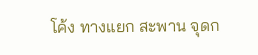โค้ง ทางแยก สะพาน จุดก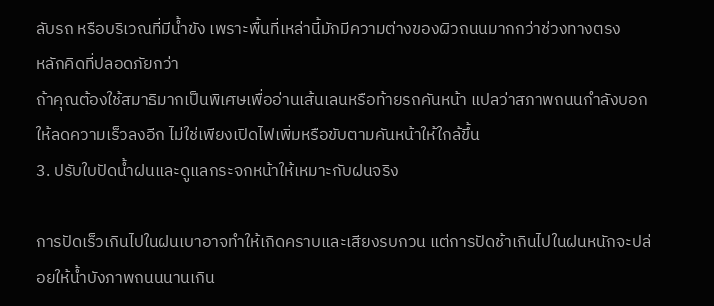ลับรถ หรือบริเวณที่มีน้ำขัง เพราะพื้นที่เหล่านี้มักมีความต่างของผิวถนนมากกว่าช่วงทางตรง
หลักคิดที่ปลอดภัยกว่า
ถ้าคุณต้องใช้สมาธิมากเป็นพิเศษเพื่ออ่านเส้นเลนหรือท้ายรถคันหน้า แปลว่าสภาพถนนกำลังบอกให้ลดความเร็วลงอีก ไม่ใช่เพียงเปิดไฟเพิ่มหรือขับตามคันหน้าให้ใกล้ขึ้น
3. ปรับใบปัดน้ำฝนและดูแลกระจกหน้าให้เหมาะกับฝนจริง

การปัดเร็วเกินไปในฝนเบาอาจทำให้เกิดคราบและเสียงรบกวน แต่การปัดช้าเกินไปในฝนหนักจะปล่อยให้น้ำบังภาพถนนนานเกิน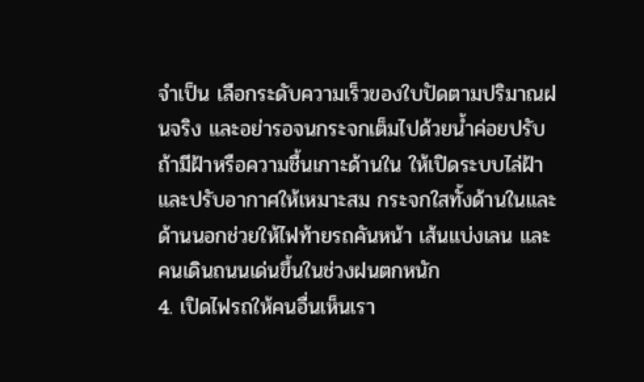จำเป็น เลือกระดับความเร็วของใบปัดตามปริมาณฝนจริง และอย่ารอจนกระจกเต็มไปด้วยน้ำค่อยปรับ
ถ้ามีฝ้าหรือความชื้นเกาะด้านใน ให้เปิดระบบไล่ฝ้าและปรับอากาศให้เหมาะสม กระจกใสทั้งด้านในและด้านนอกช่วยให้ไฟท้ายรถคันหน้า เส้นแบ่งเลน และคนเดินถนนเด่นขึ้นในช่วงฝนตกหนัก
4. เปิดไฟรถให้คนอื่นเห็นเรา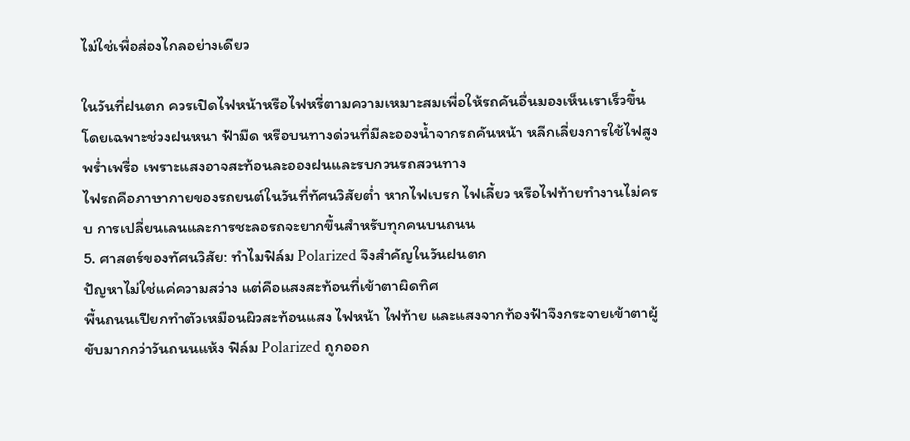ไม่ใช่เพื่อส่องไกลอย่างเดียว

ในวันที่ฝนตก ควรเปิดไฟหน้าหรือไฟหรี่ตามความเหมาะสมเพื่อให้รถคันอื่นมองเห็นเราเร็วขึ้น โดยเฉพาะช่วงฝนหนา ฟ้ามืด หรือบนทางด่วนที่มีละอองน้ำจากรถคันหน้า หลีกเลี่ยงการใช้ไฟสูงพร่ำเพรื่อ เพราะแสงอาจสะท้อนละอองฝนและรบกวนรถสวนทาง
ไฟรถคือภาษากายของรถยนต์ในวันที่ทัศนวิสัยต่ำ หากไฟเบรก ไฟเลี้ยว หรือไฟท้ายทำงานไม่ครบ การเปลี่ยนเลนและการชะลอรถจะยากขึ้นสำหรับทุกคนบนถนน
5. ศาสตร์ของทัศนวิสัย: ทำไมฟิล์ม Polarized จึงสำคัญในวันฝนตก
ปัญหาไม่ใช่แค่ความสว่าง แต่คือแสงสะท้อนที่เข้าตาผิดทิศ
พื้นถนนเปียกทำตัวเหมือนผิวสะท้อนแสง ไฟหน้า ไฟท้าย และแสงจากท้องฟ้าจึงกระจายเข้าตาผู้ขับมากกว่าวันถนนแห้ง ฟิล์ม Polarized ถูกออก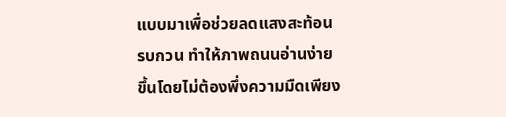แบบมาเพื่อช่วยลดแสงสะท้อนรบกวน ทำให้ภาพถนนอ่านง่ายขึ้นโดยไม่ต้องพึ่งความมืดเพียง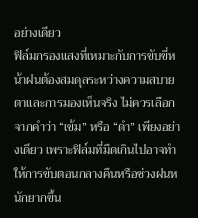อย่างเดียว
ฟิล์มกรองแสงที่เหมาะกับการขับขี่หน้าฝนต้องสมดุลระหว่างความสบายตาและการมองเห็นจริง ไม่ควรเลือกจากคำว่า “เข้ม” หรือ “ดำ” เพียงอย่างเดียว เพราะฟิล์มที่มืดเกินไปอาจทำให้การขับตอนกลางคืนหรือช่วงฝนหนักยากขึ้น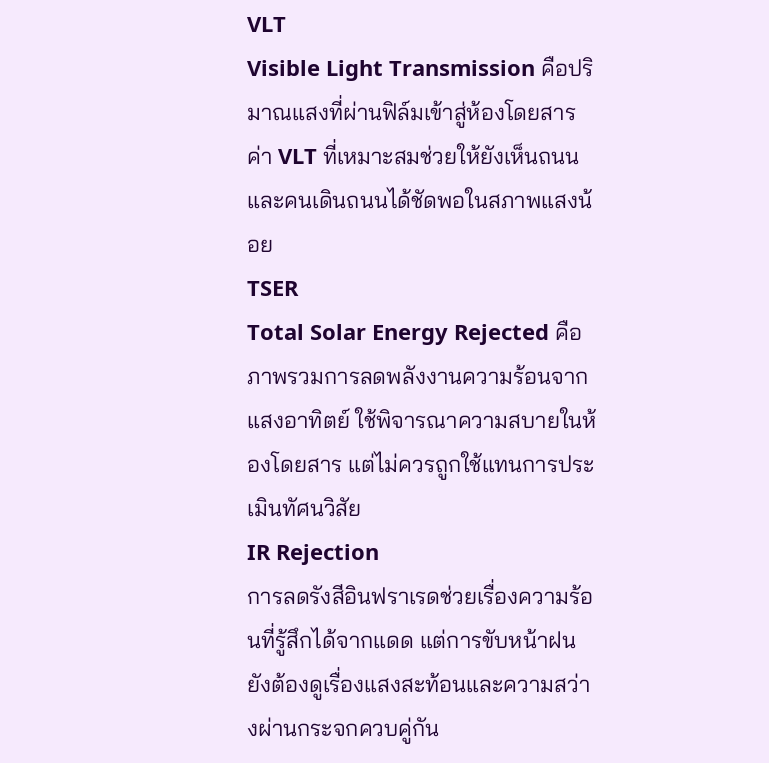VLT
Visible Light Transmission คือปริมาณแสงที่ผ่านฟิล์มเข้าสู่ห้องโดยสาร ค่า VLT ที่เหมาะสมช่วยให้ยังเห็นถนนและคนเดินถนนได้ชัดพอในสภาพแสงน้อย
TSER
Total Solar Energy Rejected คือภาพรวมการลดพลังงานความร้อนจากแสงอาทิตย์ ใช้พิจารณาความสบายในห้องโดยสาร แต่ไม่ควรถูกใช้แทนการประเมินทัศนวิสัย
IR Rejection
การลดรังสีอินฟราเรดช่วยเรื่องความร้อนที่รู้สึกได้จากแดด แต่การขับหน้าฝนยังต้องดูเรื่องแสงสะท้อนและความสว่างผ่านกระจกควบคู่กัน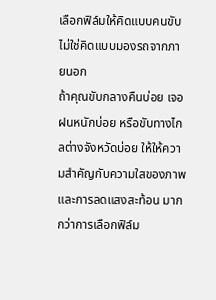เลือกฟิล์มให้คิดแบบคนขับ ไม่ใช่คิดแบบมองรถจากภายนอก
ถ้าคุณขับกลางคืนบ่อย เจอฝนหนักบ่อย หรือขับทางไกลต่างจังหวัดบ่อย ให้ให้ความสำคัญกับความใสของภาพและการลดแสงสะท้อน มากกว่าการเลือกฟิล์ม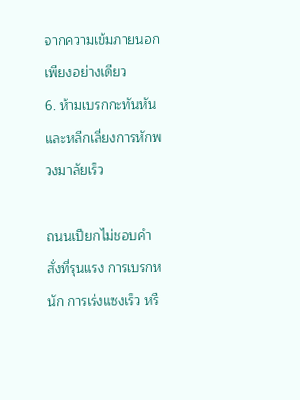จากความเข้มภายนอกเพียงอย่างเดียว
6. ห้ามเบรกกะทันหันและหลีกเลี่ยงการหักพวงมาลัยเร็ว

ถนนเปียกไม่ชอบคำสั่งที่รุนแรง การเบรกหนัก การเร่งแซงเร็ว หรื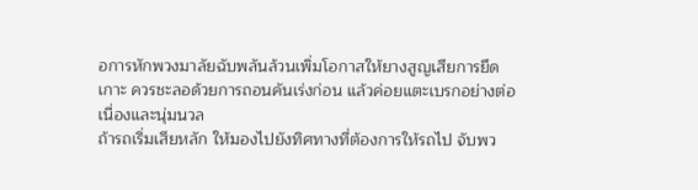อการหักพวงมาลัยฉับพลันล้วนเพิ่มโอกาสให้ยางสูญเสียการยึดเกาะ ควรชะลอด้วยการถอนคันเร่งก่อน แล้วค่อยแตะเบรกอย่างต่อเนื่องและนุ่มนวล
ถ้ารถเริ่มเสียหลัก ให้มองไปยังทิศทางที่ต้องการให้รถไป จับพว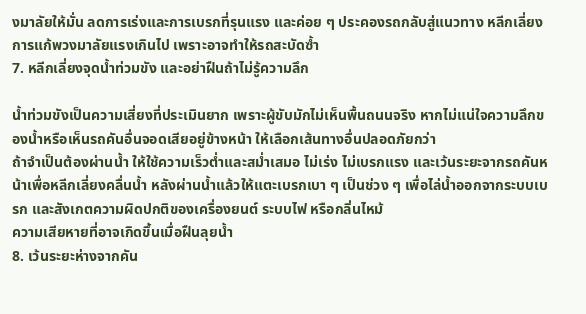งมาลัยให้มั่น ลดการเร่งและการเบรกที่รุนแรง และค่อย ๆ ประคองรถกลับสู่แนวทาง หลีกเลี่ยงการแก้พวงมาลัยแรงเกินไป เพราะอาจทำให้รถสะบัดซ้ำ
7. หลีกเลี่ยงจุดน้ำท่วมขัง และอย่าฝืนถ้าไม่รู้ความลึก

น้ำท่วมขังเป็นความเสี่ยงที่ประเมินยาก เพราะผู้ขับมักไม่เห็นพื้นถนนจริง หากไม่แน่ใจความลึกของน้ำหรือเห็นรถคันอื่นจอดเสียอยู่ข้างหน้า ให้เลือกเส้นทางอื่นปลอดภัยกว่า
ถ้าจำเป็นต้องผ่านน้ำ ให้ใช้ความเร็วต่ำและสม่ำเสมอ ไม่เร่ง ไม่เบรกแรง และเว้นระยะจากรถคันหน้าเพื่อหลีกเลี่ยงคลื่นน้ำ หลังผ่านน้ำแล้วให้แตะเบรกเบา ๆ เป็นช่วง ๆ เพื่อไล่น้ำออกจากระบบเบรก และสังเกตความผิดปกติของเครื่องยนต์ ระบบไฟ หรือกลิ่นไหม้
ความเสียหายที่อาจเกิดขึ้นเมื่อฝืนลุยน้ำ
8. เว้นระยะห่างจากคัน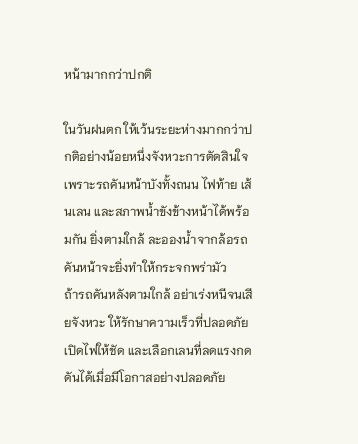หน้ามากกว่าปกติ

ในวันฝนตก ให้เว้นระยะห่างมากกว่าปกติอย่างน้อยหนึ่งจังหวะการตัดสินใจ เพราะรถคันหน้าบังทั้งถนน ไฟท้าย เส้นเลน และสภาพน้ำขังข้างหน้าได้พร้อมกัน ยิ่งตามใกล้ ละอองน้ำจากล้อรถคันหน้าจะยิ่งทำให้กระจกพร่ามัว
ถ้ารถคันหลังตามใกล้ อย่าเร่งหนีจนเสียจังหวะ ให้รักษาความเร็วที่ปลอดภัย เปิดไฟให้ชัด และเลือกเลนที่ลดแรงกดดันได้เมื่อมีโอกาสอย่างปลอดภัย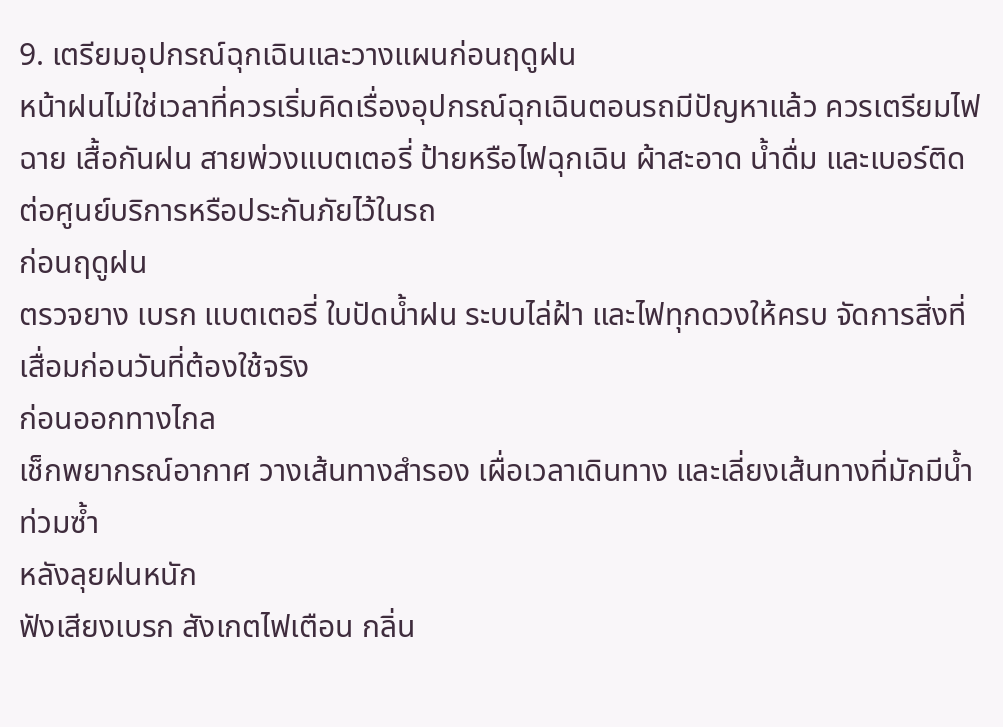9. เตรียมอุปกรณ์ฉุกเฉินและวางแผนก่อนฤดูฝน
หน้าฝนไม่ใช่เวลาที่ควรเริ่มคิดเรื่องอุปกรณ์ฉุกเฉินตอนรถมีปัญหาแล้ว ควรเตรียมไฟฉาย เสื้อกันฝน สายพ่วงแบตเตอรี่ ป้ายหรือไฟฉุกเฉิน ผ้าสะอาด น้ำดื่ม และเบอร์ติดต่อศูนย์บริการหรือประกันภัยไว้ในรถ
ก่อนฤดูฝน
ตรวจยาง เบรก แบตเตอรี่ ใบปัดน้ำฝน ระบบไล่ฝ้า และไฟทุกดวงให้ครบ จัดการสิ่งที่เสื่อมก่อนวันที่ต้องใช้จริง
ก่อนออกทางไกล
เช็กพยากรณ์อากาศ วางเส้นทางสำรอง เผื่อเวลาเดินทาง และเลี่ยงเส้นทางที่มักมีน้ำท่วมซ้ำ
หลังลุยฝนหนัก
ฟังเสียงเบรก สังเกตไฟเตือน กลิ่น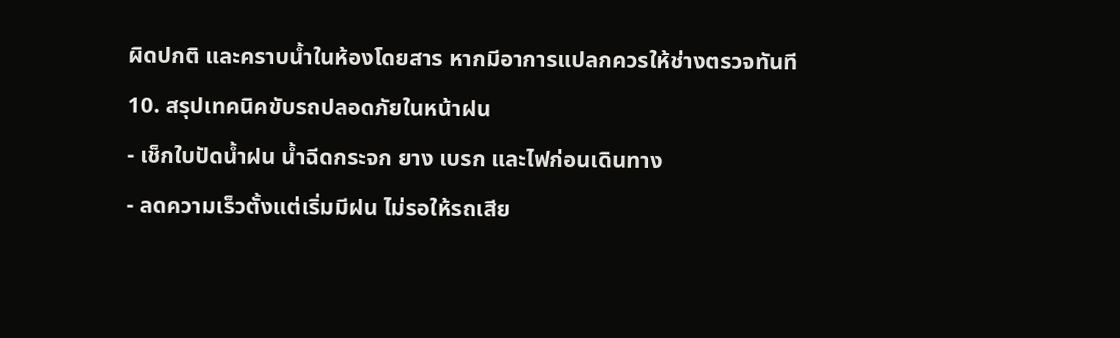ผิดปกติ และคราบน้ำในห้องโดยสาร หากมีอาการแปลกควรให้ช่างตรวจทันที
10. สรุปเทคนิคขับรถปลอดภัยในหน้าฝน
- เช็กใบปัดน้ำฝน น้ำฉีดกระจก ยาง เบรก และไฟก่อนเดินทาง
- ลดความเร็วตั้งแต่เริ่มมีฝน ไม่รอให้รถเสีย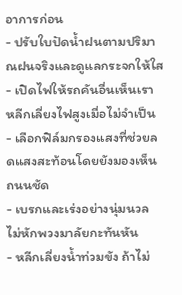อาการก่อน
- ปรับใบปัดน้ำฝนตามปริมาณฝนจริงและดูแลกระจกให้ใส
- เปิดไฟให้รถคันอื่นเห็นเรา หลีกเลี่ยงไฟสูงเมื่อไม่จำเป็น
- เลือกฟิล์มกรองแสงที่ช่วยลดแสงสะท้อนโดยยังมองเห็นถนนชัด
- เบรกและเร่งอย่างนุ่มนวล ไม่หักพวงมาลัยกะทันหัน
- หลีกเลี่ยงน้ำท่วมขัง ถ้าไม่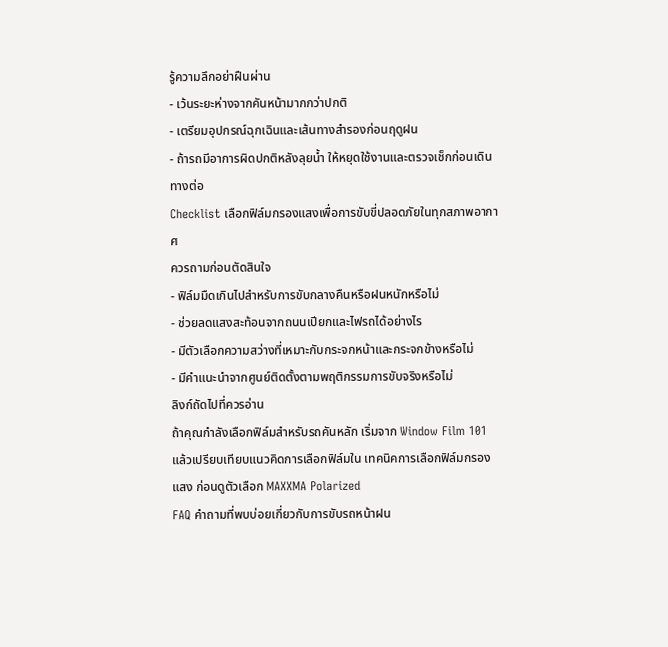รู้ความลึกอย่าฝืนผ่าน
- เว้นระยะห่างจากคันหน้ามากกว่าปกติ
- เตรียมอุปกรณ์ฉุกเฉินและเส้นทางสำรองก่อนฤดูฝน
- ถ้ารถมีอาการผิดปกติหลังลุยน้ำ ให้หยุดใช้งานและตรวจเช็กก่อนเดินทางต่อ
Checklist เลือกฟิล์มกรองแสงเพื่อการขับขี่ปลอดภัยในทุกสภาพอากาศ
ควรถามก่อนตัดสินใจ
- ฟิล์มมืดเกินไปสำหรับการขับกลางคืนหรือฝนหนักหรือไม่
- ช่วยลดแสงสะท้อนจากถนนเปียกและไฟรถได้อย่างไร
- มีตัวเลือกความสว่างที่เหมาะกับกระจกหน้าและกระจกข้างหรือไม่
- มีคำแนะนำจากศูนย์ติดตั้งตามพฤติกรรมการขับจริงหรือไม่
ลิงก์ถัดไปที่ควรอ่าน
ถ้าคุณกำลังเลือกฟิล์มสำหรับรถคันหลัก เริ่มจาก Window Film 101 แล้วเปรียบเทียบแนวคิดการเลือกฟิล์มใน เทคนิคการเลือกฟิล์มกรองแสง ก่อนดูตัวเลือก MAXXMA Polarized
FAQ คำถามที่พบบ่อยเกี่ยวกับการขับรถหน้าฝน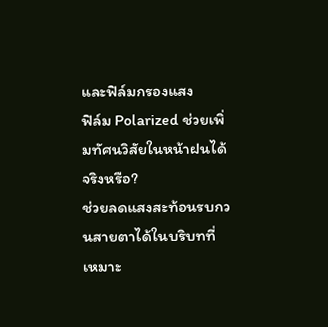และฟิล์มกรองแสง
ฟิล์ม Polarized ช่วยเพิ่มทัศนวิสัยในหน้าฝนได้จริงหรือ?
ช่วยลดแสงสะท้อนรบกวนสายตาได้ในบริบทที่เหมาะ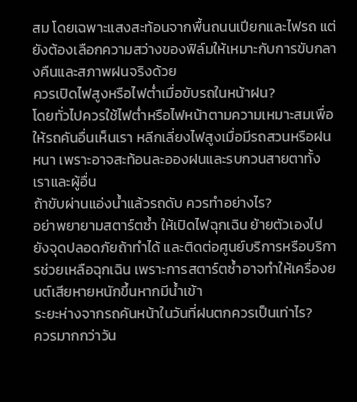สม โดยเฉพาะแสงสะท้อนจากพื้นถนนเปียกและไฟรถ แต่ยังต้องเลือกความสว่างของฟิล์มให้เหมาะกับการขับกลางคืนและสภาพฝนจริงด้วย
ควรเปิดไฟสูงหรือไฟต่ำเมื่อขับรถในหน้าฝน?
โดยทั่วไปควรใช้ไฟต่ำหรือไฟหน้าตามความเหมาะสมเพื่อให้รถคันอื่นเห็นเรา หลีกเลี่ยงไฟสูงเมื่อมีรถสวนหรือฝนหนา เพราะอาจสะท้อนละอองฝนและรบกวนสายตาทั้งเราและผู้อื่น
ถ้าขับผ่านแอ่งน้ำแล้วรถดับ ควรทำอย่างไร?
อย่าพยายามสตาร์ตซ้ำ ให้เปิดไฟฉุกเฉิน ย้ายตัวเองไปยังจุดปลอดภัยถ้าทำได้ และติดต่อศูนย์บริการหรือบริการช่วยเหลือฉุกเฉิน เพราะการสตาร์ตซ้ำอาจทำให้เครื่องยนต์เสียหายหนักขึ้นหากมีน้ำเข้า
ระยะห่างจากรถคันหน้าในวันที่ฝนตกควรเป็นเท่าไร?
ควรมากกว่าวัน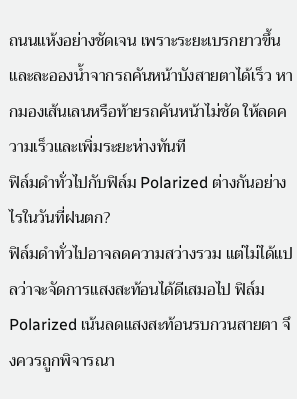ถนนแห้งอย่างชัดเจน เพราะระยะเบรกยาวขึ้นและละอองน้ำจากรถคันหน้าบังสายตาได้เร็ว หากมองเส้นเลนหรือท้ายรถคันหน้าไม่ชัด ให้ลดความเร็วและเพิ่มระยะห่างทันที
ฟิล์มดำทั่วไปกับฟิล์ม Polarized ต่างกันอย่างไรในวันที่ฝนตก?
ฟิล์มดำทั่วไปอาจลดความสว่างรวม แต่ไม่ได้แปลว่าจะจัดการแสงสะท้อนได้ดีเสมอไป ฟิล์ม Polarized เน้นลดแสงสะท้อนรบกวนสายตา จึงควรถูกพิจารณา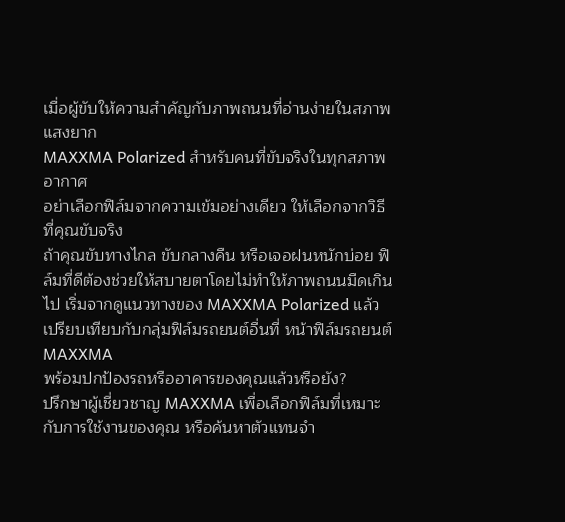เมื่อผู้ขับให้ความสำคัญกับภาพถนนที่อ่านง่ายในสภาพแสงยาก
MAXXMA Polarized สำหรับคนที่ขับจริงในทุกสภาพอากาศ
อย่าเลือกฟิล์มจากความเข้มอย่างเดียว ให้เลือกจากวิธีที่คุณขับจริง
ถ้าคุณขับทางไกล ขับกลางคืน หรือเจอฝนหนักบ่อย ฟิล์มที่ดีต้องช่วยให้สบายตาโดยไม่ทำให้ภาพถนนมืดเกินไป เริ่มจากดูแนวทางของ MAXXMA Polarized แล้วเปรียบเทียบกับกลุ่มฟิล์มรถยนต์อื่นที่ หน้าฟิล์มรถยนต์ MAXXMA
พร้อมปกป้องรถหรืออาคารของคุณแล้วหรือยัง?
ปรึกษาผู้เชี่ยวชาญ MAXXMA เพื่อเลือกฟิล์มที่เหมาะกับการใช้งานของคุณ หรือค้นหาตัวแทนจำ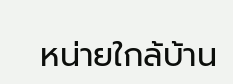หน่ายใกล้บ้าน